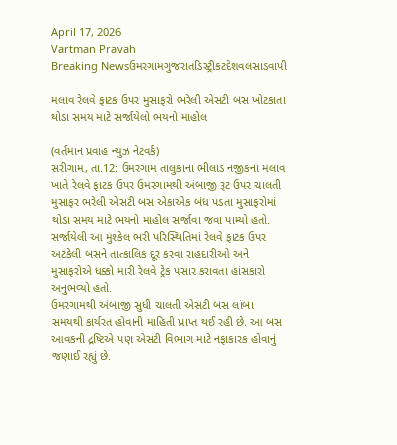April 17, 2026
Vartman Pravah
Breaking Newsઉમરગામગુજરાતડિસ્ટ્રીકટદેશવલસાડવાપી

મલાવ રેલવે ફાટક ઉપર મુસાફરો ભરેલી એસટી બસ ખોટકાતા થોડા સમય માટે સર્જાયેલો ભયનો માહોલ

(વર્તમાન પ્રવાહ ન્‍યુઝ નેટવર્ક)
સરીગામ, તા.12: ઉમરગામ તાલુકાના ભીલાડ નજીકના મલાવ ખાતે રેલવે ફાટક ઉપર ઉમરગામથી અંબાજી રૂટ ઉપર ચાલતી મુસાફર ભરેલી એસટી બસ એકાએક બંધ પડતા મુસાફરોમાં થોડા સમય માટે ભયનો માહોલ સર્જાવા જવા પામ્‍યો હતો. સર્જાયેલી આ મુશ્‍કેલ ભરી પરિસ્‍થિતિમાં રેલવે ફાટક ઉપર અટકેલી બસને તાત્‍કાલિક દૂર કરવા રાહદારીઓ અને મુસાફરોએ ધક્કો મારી રેલવે ટ્રેક પસાર કરાવતા હાંસકારો અનુભવ્‍યો હતો.
ઉમરગામથી અંબાજી સુધી ચાલતી એસટી બસ લાંબા સમયથી કાર્યરત હોવાની માહિતી પ્રાપ્ત થઈ રહી છે. આ બસ આવકની દ્રષ્ટિએ પણ એસટી વિભાગ માટે નફાકારક હોવાનું જણાઈ રહ્યું છે.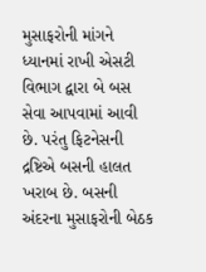મુસાફરોની માંગને ધ્‍યાનમાં રાખી એસટી વિભાગ દ્વારા બે બસ સેવા આપવામાં આવી છે. પરંતુ ફિટનેસની દ્રષ્ટિએ બસની હાલત ખરાબ છે. બસની અંદરના મુસાફરોની બેઠક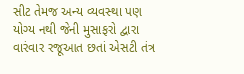સીટ તેમજ અન્‍ય વ્‍યવસ્‍થા પણ યોગ્‍ય નથી જેની મુસાફરો દ્વારા વારંવાર રજૂઆત છતાં એસટી તંત્ર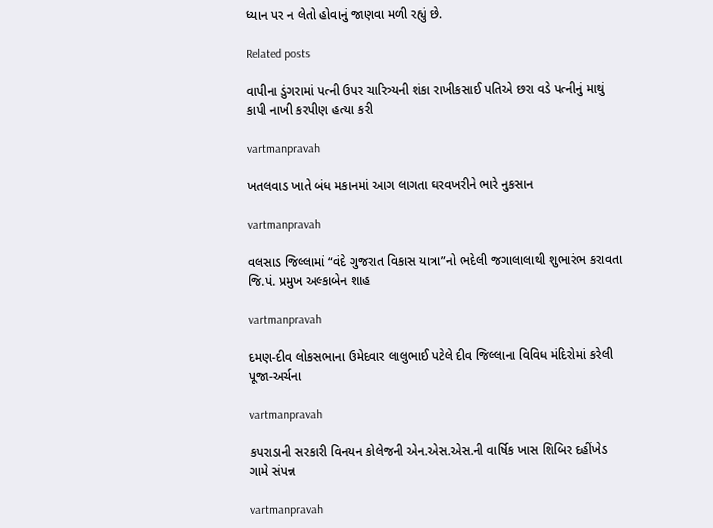ધ્‍યાન પર ન લેતો હોવાનું જાણવા મળી રહ્યું છે.

Related posts

વાપીના ડુંગરામાં પત્‍ની ઉપર ચારિત્ર્યની શંકા રાખીકસાઈ પતિએ છરા વડે પત્‍નીનું માથું કાપી નાખી કરપીણ હત્‍યા કરી

vartmanpravah

ખતલવાડ ખાતે બંધ મકાનમાં આગ લાગતા ઘરવખરીને ભારે નુકસાન

vartmanpravah

વલસાડ જિલ્લામાં “વંદે ગુજરાત વિકાસ યાત્રા”નો ભદેલી જગાલાલાથી શુભારંભ કરાવતા જિ.પં. પ્રમુખ અલ્કાબેન શાહ

vartmanpravah

દમણ-દીવ લોકસભાના ઉમેદવાર લાલુભાઈ પટેલે દીવ જિલ્લાના વિવિધ મંદિરોમાં કરેલી પૂજા-અર્ચના

vartmanpravah

કપરાડાની સરકારી વિનયન કોલેજની એન.એસ.એસ.ની વાર્ષિક ખાસ શિબિર દહીંખેડ ગામે સંપન્ન

vartmanpravah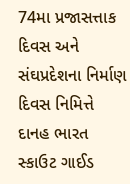74મા પ્રજાસત્તાક દિવસ અને સંઘપ્રદેશના નિર્માણ દિવસ નિમિત્તે દાનહ ભારત સ્‍કાઉટ ગાઈડ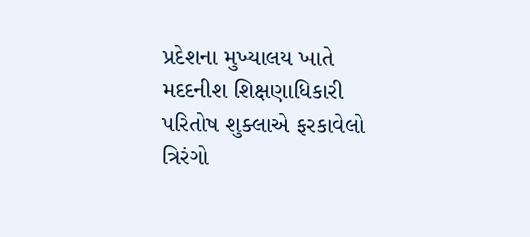પ્રદેશના મુખ્‍યાલય ખાતે મદદનીશ શિક્ષણાધિકારી પરિતોષ શુક્‍લાએ ફરકાવેલો ત્રિરંગો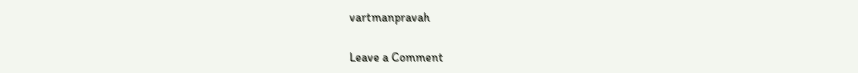vartmanpravah

Leave a Comment